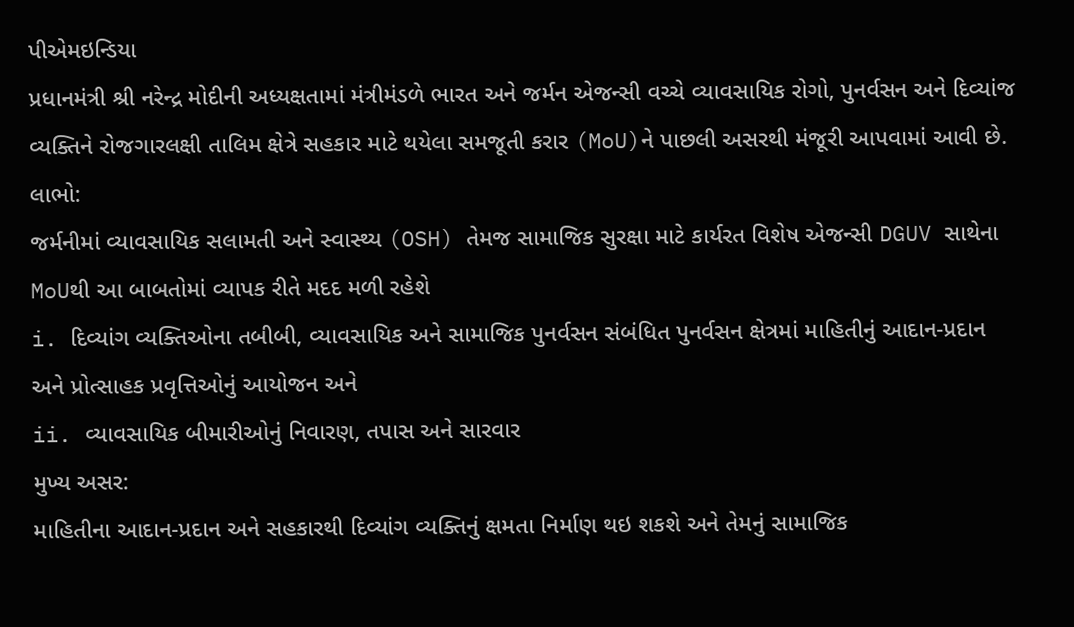પીએમઇન્ડિયા
પ્રધાનમંત્રી શ્રી નરેન્દ્ર મોદીની અધ્યક્ષતામાં મંત્રીમંડળે ભારત અને જર્મન એજન્સી વચ્ચે વ્યાવસાયિક રોગો, પુનર્વસન અને દિવ્યાંજ વ્યક્તિને રોજગારલક્ષી તાલિમ ક્ષેત્રે સહકાર માટે થયેલા સમજૂતી કરાર (MoU)ને પાછલી અસરથી મંજૂરી આપવામાં આવી છે.
લાભો:
જર્મનીમાં વ્યાવસાયિક સલામતી અને સ્વાસ્થ્ય (OSH) તેમજ સામાજિક સુરક્ષા માટે કાર્યરત વિશેષ એજન્સી DGUV સાથેના MoUથી આ બાબતોમાં વ્યાપક રીતે મદદ મળી રહેશે
i. દિવ્યાંગ વ્યક્તિઓના તબીબી, વ્યાવસાયિક અને સામાજિક પુનર્વસન સંબંધિત પુનર્વસન ક્ષેત્રમાં માહિતીનું આદાન-પ્રદાન અને પ્રોત્સાહક પ્રવૃત્તિઓનું આયોજન અને
ii. વ્યાવસાયિક બીમારીઓનું નિવારણ, તપાસ અને સારવાર
મુખ્ય અસર:
માહિતીના આદાન-પ્રદાન અને સહકારથી દિવ્યાંગ વ્યક્તિનું ક્ષમતા નિર્માણ થઇ શકશે અને તેમનું સામાજિક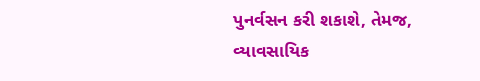પુનર્વસન કરી શકાશે, તેમજ, વ્યાવસાયિક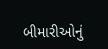બીમારીઓનું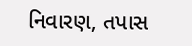નિવારણ, તપાસ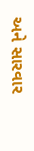અને સારવાર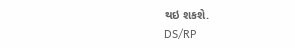થઇ શકશે.
DS/RP